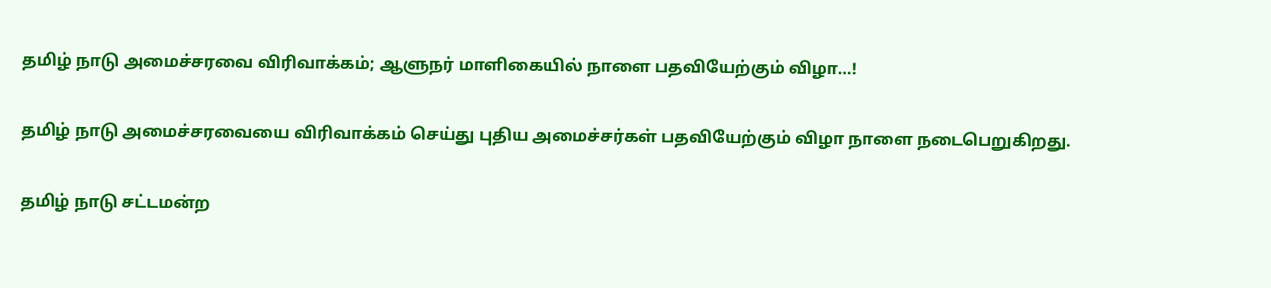தமிழ் நாடு அமைச்சரவை விரிவாக்கம்; ஆளுநர் மாளிகையில் நாளை பதவியேற்கும் விழா…!

தமிழ் நாடு அமைச்சரவையை விரிவாக்கம் செய்து புதிய அமைச்சர்கள் பதவியேற்கும் விழா நாளை நடைபெறுகிறது.

தமிழ் நாடு சட்டமன்ற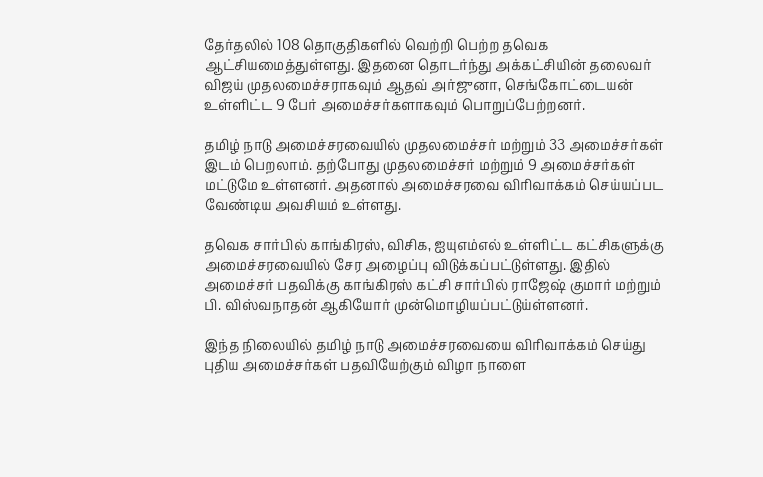தேர்தலில் 108 தொகுதிகளில் வெற்றி பெற்ற தவெக ஆட்சியமைத்துள்ளது. இதனை தொடர்ந்து அக்கட்சியின் தலைவர் விஜய் முதலமைச்சராகவும் ஆதவ் அர்ஜுனா, செங்கோட்டையன் உள்ளிட்ட 9 பேர் அமைச்சர்களாகவும் பொறுப்பேற்றனர்.

தமிழ் நாடு அமைச்சரவையில் முதலமைச்சர் மற்றும் 33 அமைச்சர்கள் இடம் பெறலாம். தற்போது முதலமைச்சர் மற்றும் 9 அமைச்சர்கள் மட்டுமே உள்ளனர். அதனால் அமைச்சரவை விரிவாக்கம் செய்யப்பட வேண்டிய அவசியம் உள்ளது.

தவெக சார்பில் காங்கிரஸ், விசிக, ஐயுஎம்எல் உள்ளிட்ட கட்சிகளுக்கு அமைச்சரவையில் சேர அழைப்பு விடுக்கப்பட்டுள்ளது. இதில் அமைச்சர் பதவிக்கு காங்கிரஸ் கட்சி சார்பில் ராஜேஷ் குமார் மற்றும் பி. விஸ்வநாதன் ஆகியோர் முன்மொழியப்பட்டுய்ள்ளனர்.

இந்த நிலையில் தமிழ் நாடு அமைச்சரவையை விரிவாக்கம் செய்து புதிய அமைச்சர்கள் பதவியேற்கும் விழா நாளை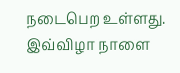நடைபெற உள்ளது. இவ்விழா நாளை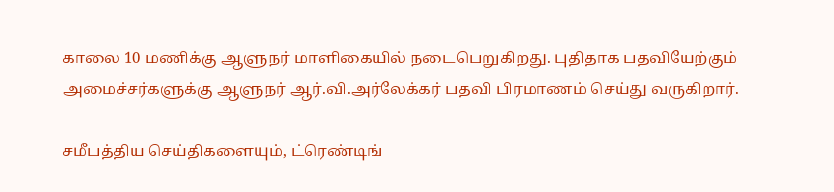காலை 10 மணிக்கு ஆளுநர் மாளிகையில் நடைபெறுகிறது. புதிதாக பதவியேற்கும் அமைச்சர்களுக்கு ஆளுநர் ஆர்.வி.அர்லேக்கர் பதவி பிரமாணம் செய்து வருகிறார்.

சமீபத்திய செய்திகளையும், ட்ரெண்டிங்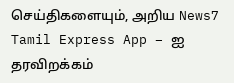செய்திகளையும், அறிய News7 Tamil Express App – ஐ தரவிறக்கம்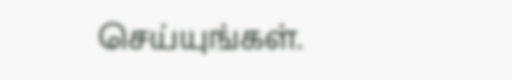செய்யுங்கள்.